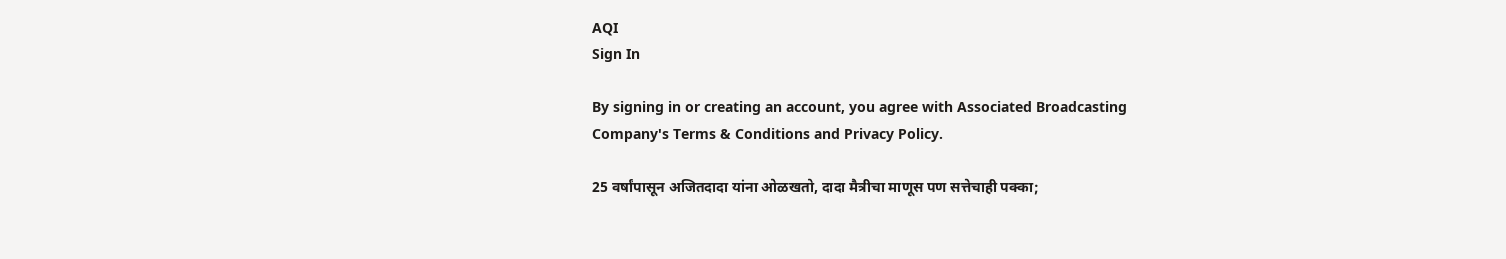AQI
Sign In

By signing in or creating an account, you agree with Associated Broadcasting Company's Terms & Conditions and Privacy Policy.

25 वर्षांपासून अजितदादा यांना ओळखतो, दादा मैत्रीचा माणूस पण सत्तेचाही पक्का;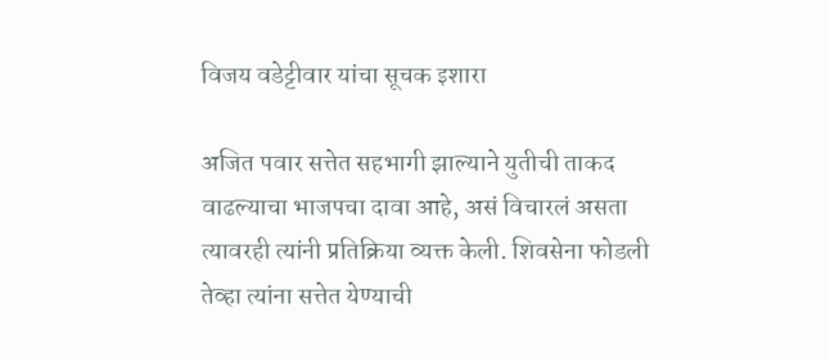विजय वडेट्टीवार यांचा सूचक इशारा

अजित पवार सत्तेत सहभागी झाल्याने युतीची ताकद वाढल्याचा भाजपचा दावा आहे, असं विचारलं असता त्यावरही त्यांनी प्रतिक्रिया व्यक्त केली. शिवसेना फोडली तेव्हा त्यांना सत्तेत येण्याची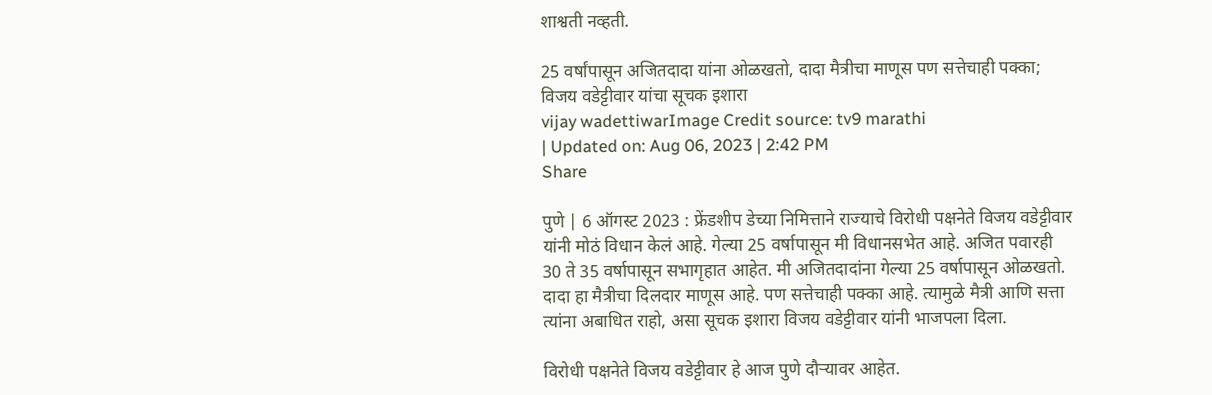शाश्वती नव्हती.

25 वर्षांपासून अजितदादा यांना ओळखतो, दादा मैत्रीचा माणूस पण सत्तेचाही पक्का; विजय वडेट्टीवार यांचा सूचक इशारा
vijay wadettiwarImage Credit source: tv9 marathi
| Updated on: Aug 06, 2023 | 2:42 PM
Share

पुणे | 6 ऑगस्ट 2023 : फ्रेंडशीप डेच्या निमित्ताने राज्याचे विरोधी पक्षनेते विजय वडेट्टीवार यांनी मोठं विधान केलं आहे. गेल्या 25 वर्षापासून मी विधानसभेत आहे. अजित पवारही 30 ते 35 वर्षापासून सभागृहात आहेत. मी अजितदादांना गेल्या 25 वर्षापासून ओळखतो. दादा हा मैत्रीचा दिलदार माणूस आहे. पण सत्तेचाही पक्का आहे. त्यामुळे मैत्री आणि सत्ता त्यांना अबाधित राहो, असा सूचक इशारा विजय वडेट्टीवार यांनी भाजपला दिला.

विरोधी पक्षनेते विजय वडेट्टीवार हे आज पुणे दौऱ्यावर आहेत.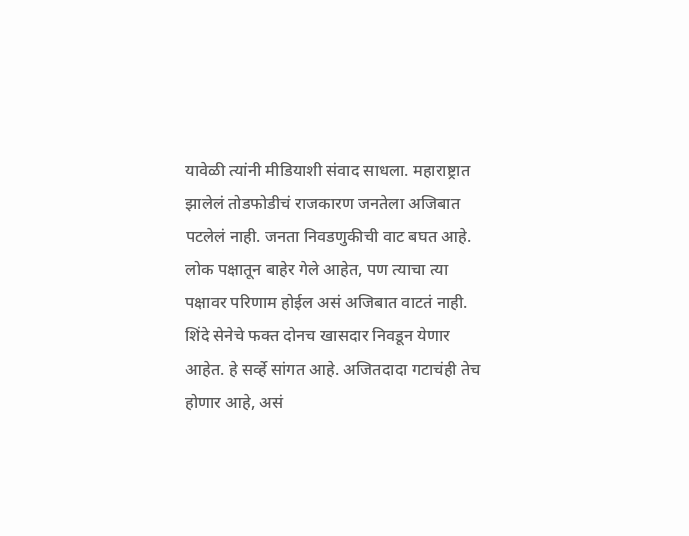यावेळी त्यांनी मीडियाशी संवाद साधला. महाराष्ट्रात झालेलं तोडफोडीचं राजकारण जनतेला अजिबात पटलेलं नाही. जनता निवडणुकीची वाट बघत आहे. लोक पक्षातून बाहेर गेले आहेत, पण त्याचा त्या पक्षावर परिणाम होईल असं अजिबात वाटतं नाही. शिंदे सेनेचे फक्त दोनच खासदार निवडून येणार आहेत. हे सर्व्हे सांगत आहे. अजितदादा गटाचंही तेच होणार आहे, असं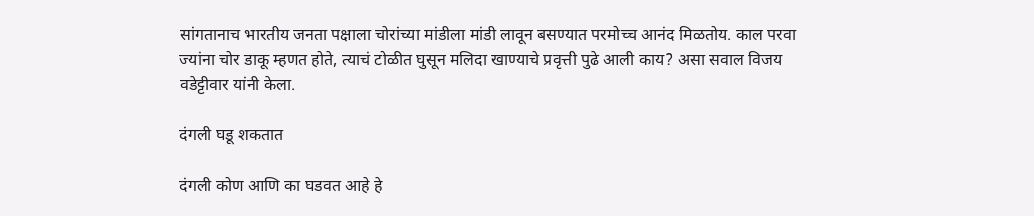सांगतानाच भारतीय जनता पक्षाला चोरांच्या मांडीला मांडी लावून बसण्यात परमोच्च आनंद मिळतोय. काल परवा ज्यांना चोर डाकू म्हणत होते, त्याचं टोळीत घुसून मलिदा खाण्याचे प्रवृत्ती पुढे आली काय? असा सवाल विजय वडेट्टीवार यांनी केला.

दंगली घडू शकतात

दंगली कोण आणि का घडवत आहे हे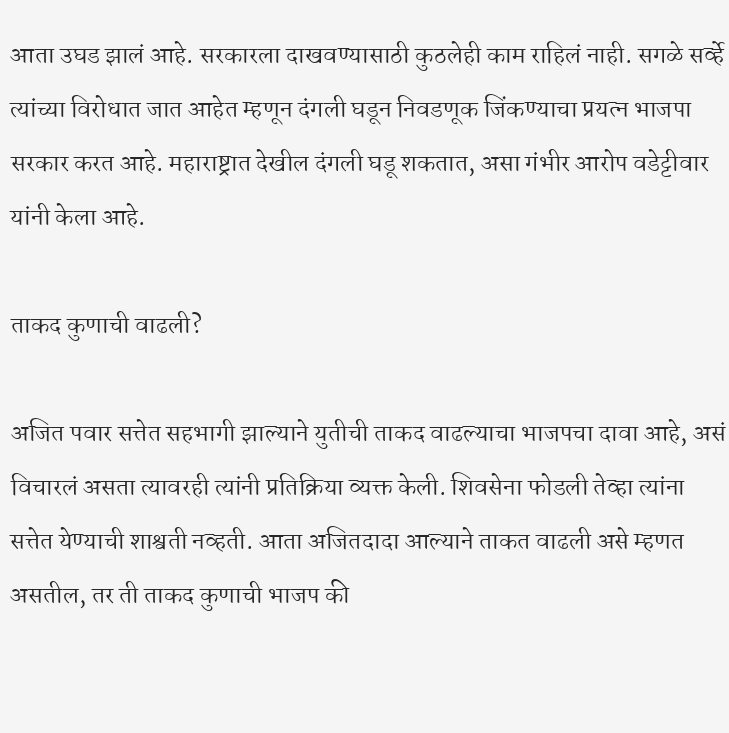आता उघड झालं आहे. सरकारला दाखवण्यासाठी कुठलेही काम राहिलं नाही. सगळे सर्व्हे त्यांच्या विरोधात जात आहेत म्हणून दंगली घडून निवडणूक जिंकण्याचा प्रयत्न भाजपा सरकार करत आहे. महाराष्ट्रात देखील दंगली घडू शकतात, असा गंभीर आरोप वडेट्टीवार यांनी केला आहे.

ताकद कुणाची वाढली?

अजित पवार सत्तेत सहभागी झाल्याने युतीची ताकद वाढल्याचा भाजपचा दावा आहे, असं विचारलं असता त्यावरही त्यांनी प्रतिक्रिया व्यक्त केली. शिवसेना फोडली तेव्हा त्यांना सत्तेत येण्याची शाश्वती नव्हती. आता अजितदादा आल्याने ताकत वाढली असे म्हणत असतील, तर ती ताकद कुणाची भाजप की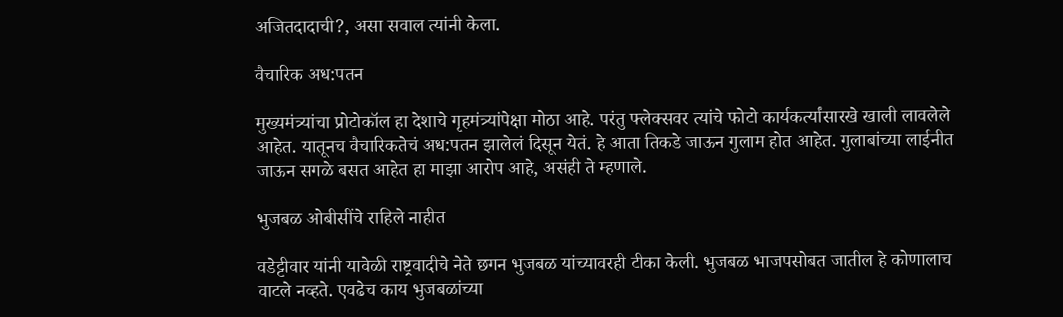अजितदादाची?, असा सवाल त्यांनी केला.

वैचारिक अध:पतन

मुख्यमंत्र्यांचा प्रोटोकॉल हा देशाचे गृहमंत्र्यांपेक्षा मोठा आहे. परंतु फ्लेक्सवर त्यांचे फोटो कार्यकर्त्यांसारखे खाली लावलेले आहेत. यातूनच वैचारिकतेचं अध:पतन झालेलं दिसून येतं. हे आता तिकडे जाऊन गुलाम होत आहेत. गुलाबांच्या लाईनीत जाऊन सगळे बसत आहेत हा माझा आरोप आहे, असंही ते म्हणाले.

भुजबळ ओबीसींचे राहिले नाहीत

वडेट्टीवार यांनी यावेळी राष्ट्रवादीचे नेते छगन भुजबळ यांच्यावरही टीका केली. भुजबळ भाजपसोबत जातील हे कोणालाच वाटले नव्हते. एवढेच काय भुजबळांच्या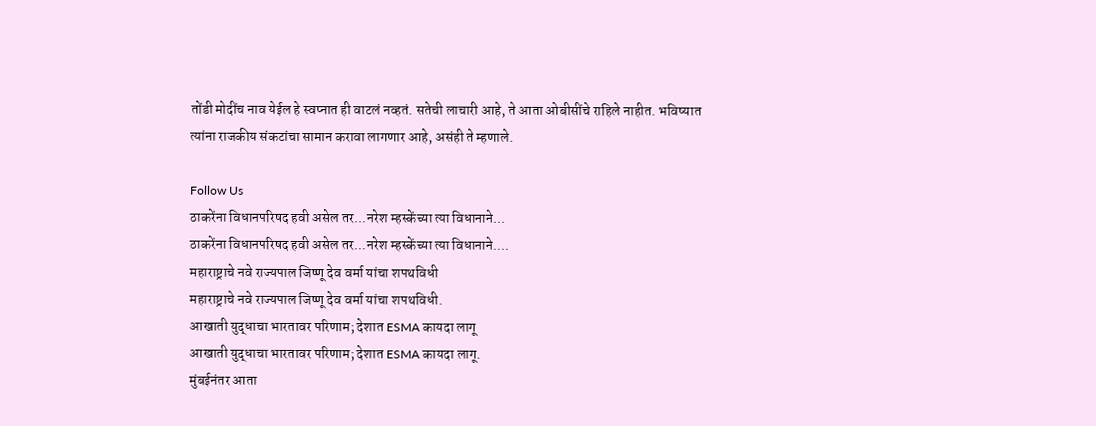तोंडी मोदींच नाव येईल हे स्वप्नात ही वाटलं नव्हतं. सतेची लाचारी आहे, ते आता ओबीसींचे राहिले नाहीत. भविष्यात त्यांना राजकीय संकटांचा सामान करावा लागणार आहे, असंही ते म्हणाले.

Follow Us
ठाकरेंना विधानपरिषद हवी असेल तर...नरेश म्हस्केंच्या त्या विधानाने...
ठाकरेंना विधानपरिषद हवी असेल तर...नरेश म्हस्केंच्या त्या विधानाने....
महाराष्ट्राचे नवे राज्यपाल जिष्णू देव वर्मा यांचा शपथविधी
महाराष्ट्राचे नवे राज्यपाल जिष्णू देव वर्मा यांचा शपथविधी.
आखाती युद्धाचा भारतावर परिणाम; देशात ESMA कायदा लागू
आखाती युद्धाचा भारतावर परिणाम; देशात ESMA कायदा लागू.
मुंबईनंतर आता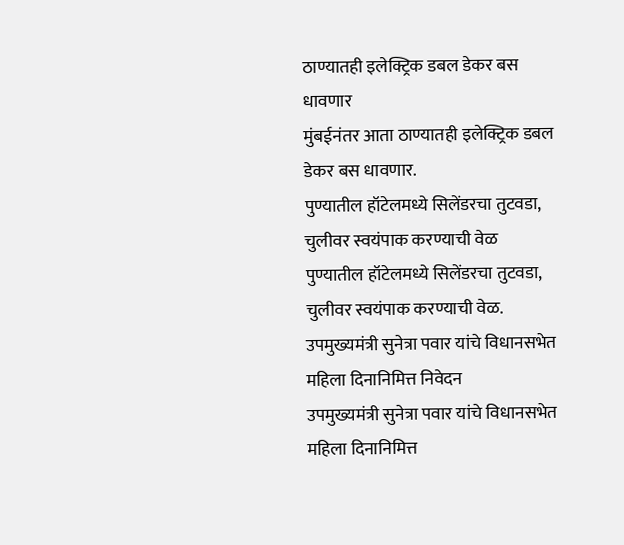ठाण्यातही इलेक्ट्रिक डबल डेकर बस धावणार
मुंबईनंतर आता ठाण्यातही इलेक्ट्रिक डबल डेकर बस धावणार.
पुण्यातील हॉटेलमध्ये सिलेंडरचा तुटवडा, चुलीवर स्वयंपाक करण्याची वेळ
पुण्यातील हॉटेलमध्ये सिलेंडरचा तुटवडा, चुलीवर स्वयंपाक करण्याची वेळ.
उपमुख्यमंत्री सुनेत्रा पवार यांचे विधानसभेत महिला दिनानिमित्त निवेदन
उपमुख्यमंत्री सुनेत्रा पवार यांचे विधानसभेत महिला दिनानिमित्त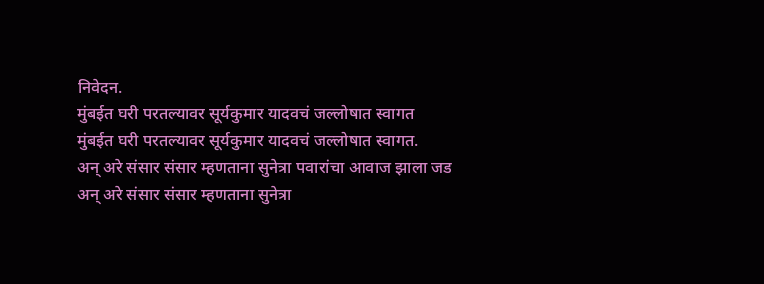निवेदन.
मुंबईत घरी परतल्यावर सूर्यकुमार यादवचं जल्लोषात स्वागत
मुंबईत घरी परतल्यावर सूर्यकुमार यादवचं जल्लोषात स्वागत.
अन् अरे संसार संसार म्हणताना सुनेत्रा पवारांचा आवाज झाला जड
अन् अरे संसार संसार म्हणताना सुनेत्रा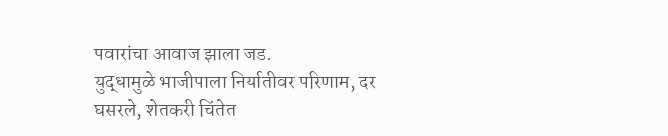पवारांचा आवाज झाला जड.
युद्धामुळे भाजीपाला निर्यातीवर परिणाम, दर घसरले, शेतकरी चिंतेत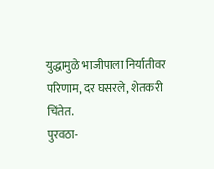युद्धामुळे भाजीपाला निर्यातीवर परिणाम, दर घसरले, शेतकरी चिंतेत.
पुरवठा-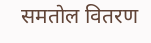समतोल वितरण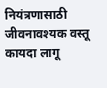नियंत्रणासाठी जीवनावश्यक वस्तू कायदा लागू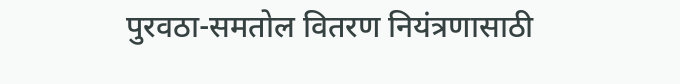पुरवठा-समतोल वितरण नियंत्रणासाठी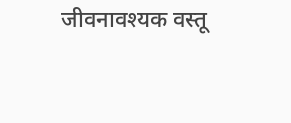जीवनावश्यक वस्तू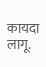कायदा लागू.